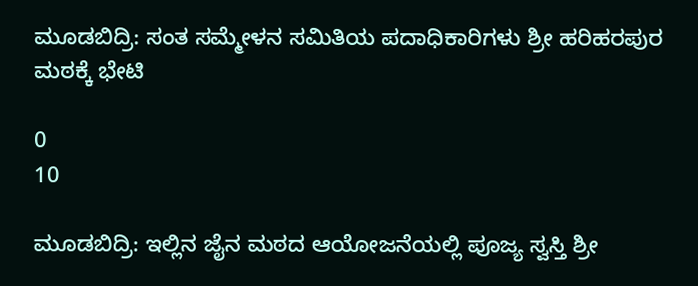ಮೂಡಬಿದ್ರಿ: ಸಂತ ಸಮ್ಮೇಳನ ಸಮಿತಿಯ ಪದಾಧಿಕಾರಿಗಳು ಶ್ರೀ ಹರಿಹರಪುರ ಮಠಕ್ಕೆ ಭೇಟಿ

0
10

ಮೂಡಬಿದ್ರಿ: ಇಲ್ಲಿನ ಜೈನ ಮಠದ ಆಯೋಜನೆಯಲ್ಲಿ ಪೂಜ್ಯ ಸ್ವಸ್ತಿ ಶ್ರೀ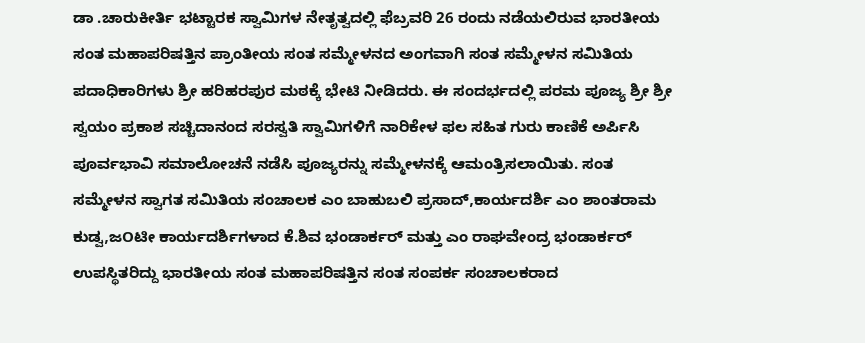ಡಾ .ಚಾರುಕೀರ್ತಿ ಭಟ್ಟಾರಕ ಸ್ವಾಮಿಗಳ ನೇತೃತ್ವದಲ್ಲಿ ಫೆಬ್ರವರಿ 26 ರಂದು ನಡೆಯಲಿರುವ ಭಾರತೀಯ ಸಂತ ಮಹಾಪರಿಷತ್ತಿನ ಪ್ರಾಂತೀಯ ಸಂತ ಸಮ್ಮೇಳನದ ಅಂಗವಾಗಿ ಸಂತ ಸಮ್ಮೇಳನ ಸಮಿತಿಯ ಪದಾಧಿಕಾರಿಗಳು ಶ್ರೀ ಹರಿಹರಪುರ ಮಠಕ್ಕೆ ಭೇಟಿ ನೀಡಿದರು. ಈ ಸಂದರ್ಭದಲ್ಲಿ ಪರಮ ಪೂಜ್ಯ ಶ್ರೀ ಶ್ರೀ ಸ್ವಯಂ ಪ್ರಕಾಶ ಸಚ್ಚಿದಾನಂದ ಸರಸ್ವತಿ ಸ್ವಾಮಿಗಳಿಗೆ ನಾರಿಕೇಳ ಫಲ ಸಹಿತ ಗುರು ಕಾಣಿಕೆ ಅರ್ಪಿಸಿ ಪೂರ್ವಭಾವಿ ಸಮಾಲೋಚನೆ ನಡೆಸಿ ಪೂಜ್ಯರನ್ನು ಸಮ್ಮೇಳನಕ್ಕೆ ಆಮಂತ್ರಿಸಲಾಯಿತು. ಸಂತ ಸಮ್ಮೇಳನ ಸ್ವಾಗತ ಸಮಿತಿಯ ಸಂಚಾಲಕ ಎಂ ಬಾಹುಬಲಿ ಪ್ರಸಾದ್,ಕಾರ್ಯದರ್ಶಿ ಎಂ ಶಾಂತರಾಮ ಕುಡ್ವ,ಜOಟೀ ಕಾರ್ಯದರ್ಶಿಗಳಾದ ಕೆ.ಶಿವ ಭಂಡಾರ್ಕರ್ ಮತ್ತು ಎಂ ರಾಘವೇಂದ್ರ ಭಂಡಾರ್ಕರ್ ಉಪಸ್ಥಿತರಿದ್ದು ಭಾರತೀಯ ಸಂತ ಮಹಾಪರಿಷತ್ತಿನ ಸಂತ ಸಂಪರ್ಕ ಸಂಚಾಲಕರಾದ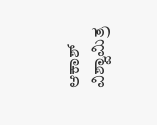ಆಕಾಶ್ ವಿಶ್ವಾಮಿತ್ರ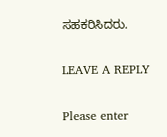ಸಹಕರಿಸಿದರು.

LEAVE A REPLY

Please enter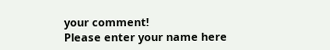your comment!
Please enter your name here